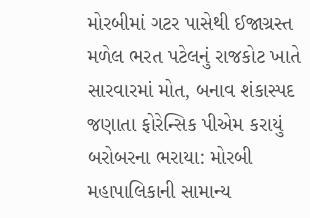મોરબીમાં ગટર પાસેથી ઈજાગ્રસ્ત મળેલ ભરત પટેલનું રાજકોટ ખાતે સારવારમાં મોત, બનાવ શંકાસ્પદ જણાતા ફોરેન્સિક પીએમ કરાયું બરોબરના ભરાયા: મોરબી મહાપાલિકાની સામાન્ય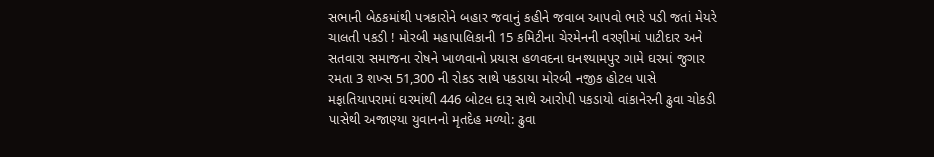સભાની બેઠકમાંથી પત્રકારોને બહાર જવાનું કહીને જવાબ આપવો ભારે પડી જતાં મેયરે ચાલતી પકડી ! મોરબી મહાપાલિકાની 15 કમિટીના ચેરમેનની વરણીમાં પાટીદાર અને સતવારા સમાજના રોષને ખાળવાનો પ્રયાસ હળવદના ઘનશ્યામપુર ગામે ઘરમાં જુગાર રમતા 3 શખ્સ 51,300 ની રોકડ સાથે પકડાયા મોરબી નજીક હોટલ પાસે મફાતિયાપરામાં ઘરમાંથી 446 બોટલ દારૂ સાથે આરોપી પકડાયો વાંકાનેરની ઢુવા ચોકડી પાસેથી અજાણ્યા યુવાનનો મૃતદેહ મળ્યો: ઢુવા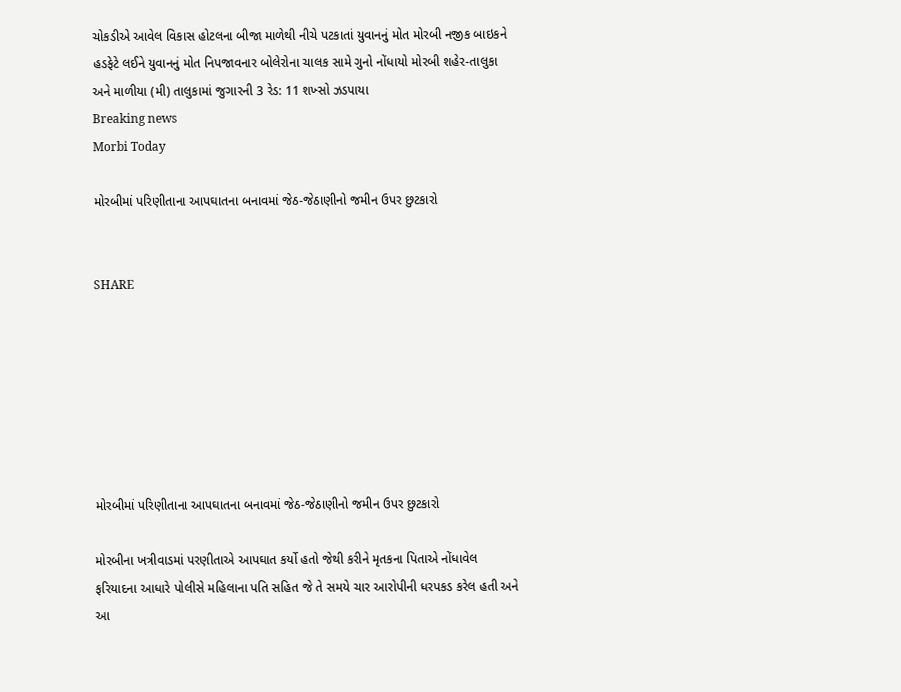ચોકડીએ આવેલ વિકાસ હોટલના બીજા માળેથી નીચે પટકાતાં યુવાનનું મોત મોરબી નજીક બાઇકને હડફેટે લઈને યુવાનનું મોત નિપજાવનાર બોલેરોના ચાલક સામે ગુનો નોંધાયો મોરબી શહેર-તાલુકા અને માળીયા (મી) તાલુકામાં જુગારની 3 રેડ: 11 શખ્સો ઝડપાયા
Breaking news
Morbi Today

મોરબીમાં પરિણીતાના આપઘાતના બનાવમાં જેઠ-જેઠાણીનો જમીન ઉપર છુટકારો


SHARE







મોરબીમાં પરિણીતાના આપઘાતના બનાવમાં જેઠ-જેઠાણીનો જમીન ઉપર છુટકારો

મોરબીના ખત્રીવાડમાં પરણીતાએ આપઘાત કર્યો હતો જેથી કરીને મૃતકના પિતાએ નોંધાવેલ ફરિયાદના આધારે પોલીસે મહિલાના પતિ સહિત જે તે સમયે ચાર આરોપીની ધરપકડ કરેલ હતી અને આ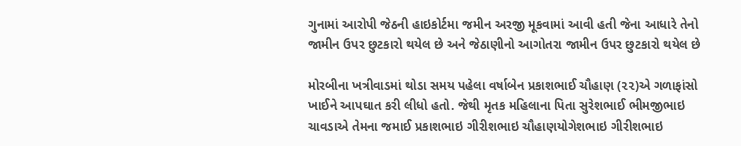ગુનામાં આરોપી જેઠની હાઇકોર્ટમા જમીન અરજી મૂકવામાં આવી હતી જેના આધારે તેનો જામીન ઉપર છુટકારો થયેલ છે અને જેઠાણીનો આગોતરા જામીન ઉપર છુટકારો થયેલ છે

મોરબીના ખત્રીવાડમાં થોડા સમય પહેલા વર્ષાબેન પ્રકાશભાઈ ચૌહાણ (૨૨)એ ગળાફાંસો ખાઈને આપઘાત કરી લીધો હતો. જેથી મૃતક મહિલાના પિતા સુરેશભાઈ ભીમજીભાઇ ચાવડાએ તેમના જમાઈ પ્રકાશભાઇ ગીરીશભાઇ ચૌહાણયોગેશભાઇ ગીરીશભાઇ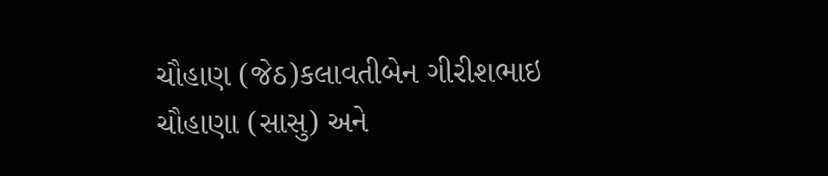ચૌહાણ (જેઠ)કલાવતીબેન ગીરીશભાઇ ચૌહાણા (સાસુ) અને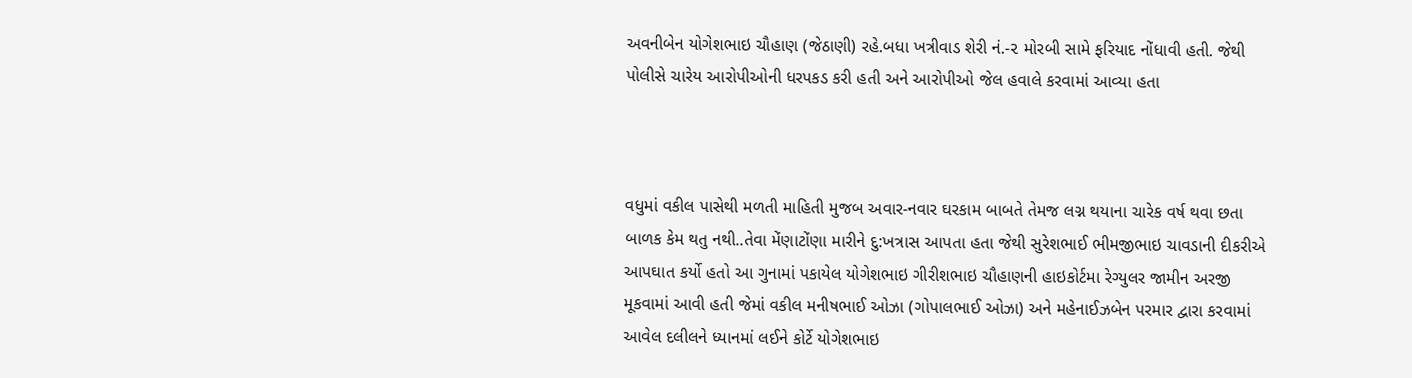અવનીબેન યોગેશભાઇ ચૌહાણ (જેઠાણી) રહે.બધા ખત્રીવાડ શેરી નં.-૨ મોરબી સામે ફરિયાદ નોંધાવી હતી. જેથી પોલીસે ચારેય આરોપીઓની ધરપકડ કરી હતી અને આરોપીઓ જેલ હવાલે કરવામાં આવ્યા હતા



વધુમાં વકીલ પાસેથી મળતી માહિતી મુજબ અવાર-નવાર ઘરકામ બાબતે તેમજ લગ્ન થયાના ચારેક વર્ષ થવા છતા બાળક કેમ થતુ નથી..તેવા મેંણાટોંણા મારીને દુ:ખત્રાસ આપતા હતા જેથી સુરેશભાઈ ભીમજીભાઇ ચાવડાની દીકરીએ આપઘાત કર્યો હતો આ ગુનામાં પકાયેલ યોગેશભાઇ ગીરીશભાઇ ચૌહાણની હાઇકોર્ટમા રેગ્યુલર જામીન અરજી મૂકવામાં આવી હતી જેમાં વકીલ મનીષભાઈ ઓઝા (ગોપાલભાઈ ઓઝા) અને મહેનાઈઝબેન પરમાર દ્વારા કરવામાં આવેલ દલીલને ધ્યાનમાં લઈને કોર્ટે યોગેશભાઇ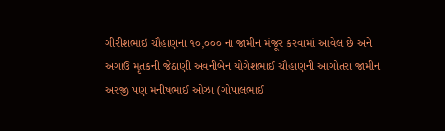ગીરીશભાઇ ચૌહાણના ૧૦,૦૦૦ ના જામીન મંજૂર કરવામાં આવેલ છે અને અગાઉ મૃતકની જેઠાણી અવનીબેન યોગેશભાઈ ચૌહાણની આગોતરા જામીન અરજી પણ મનીષભાઈ ઓઝા (ગોપાલભાઈ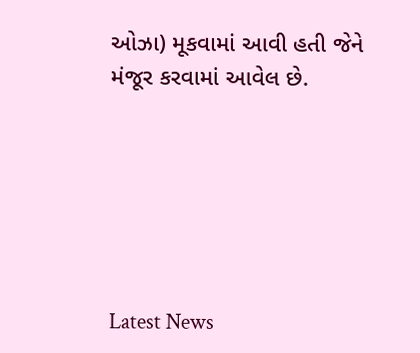ઓઝા) મૂકવામાં આવી હતી જેને મંજૂર કરવામાં આવેલ છે.






Latest News